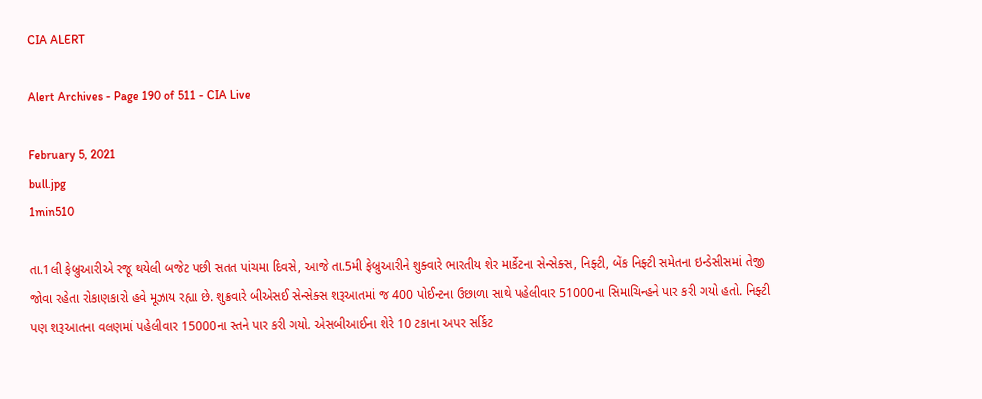CIA ALERT

Alert Archives - Page 190 of 511 - CIA Live

February 5, 2021
bull.jpg
1min510

તા.1લી ફેબ્રુઆરીએ રજૂ થયેલી બજેટ પછી સતત પાંચમા દિવસે, આજે તા.5મી ફેબ્રુઆરીને શુક્વારે ભારતીય શેર માર્કેટના સેન્સેક્સ, નિફ્ટી, બેંક નિફ્ટી સમેતના ઇન્ડેસીસમાં તેજી જોવા રહેતા રોકાણકારો હવે મૂઝાય રહ્યા છે. શુક્રવારે બીએસઈ સેન્સેક્સ શરૂઆતમાં જ 400 પોઈન્ટના ઉછાળા સાથે પહેલીવાર 51000ના સિમાચિન્હને પાર કરી ગયો હતો. નિફ્ટી પણ શરૂઆતના વલણમાં પહેલીવાર 15000ના સ્તને પાર કરી ગયો. એસબીઆઈના શેરે 10 ટકાના અપર સર્કિટ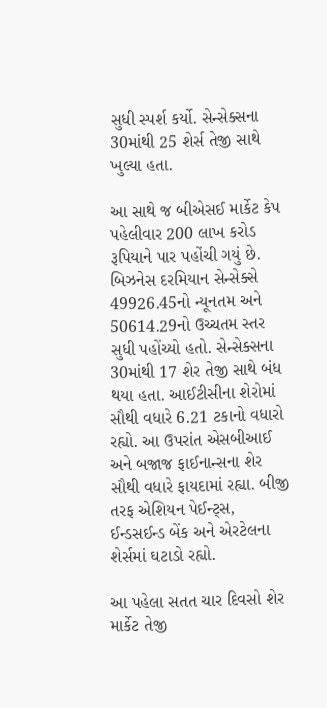સુધી સ્પર્શ કર્યો. સેન્સેક્સના 30માંથી 25 શેર્સ તેજી સાથે ખુલ્યા હતા.

આ સાથે જ બીએસઈ માર્કેટ કેપ પહેલીવાર 200 લાખ કરોડ રૂપિયાને પાર પહોંચી ગયું છે. બિઝનેસ દરમિયાન સેન્સેક્સે 49926.45નો ન્યૂનતમ અને 50614.29નો ઉચ્ચતમ સ્તર સુધી પહોંચ્યો હતો. સેન્સેક્સના 30માંથી 17 શેર તેજી સાથે બંધ થયા હતા. આઈટીસીના શેરોમાં સૌથી વધારે 6.21 ટકાનો વધારો રહ્યો. આ ઉપરાંત એસબીઆઈ અને બજાજ ફાઈનાન્સના શેર સૌથી વધારે ફાયદામાં રહ્યા. બીજી તરફ એશિયન પેઈન્ટ્સ, ઈન્ડસઈન્ડ બેંક અને એરટેલના શેર્સમાં ઘટાડો રહ્યો.

આ પહેલા સતત ચાર દિવસો શેર માર્કેટ તેજી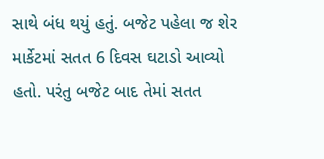સાથે બંધ થયું હતું. બજેટ પહેલા જ શેર માર્કેટમાં સતત 6 દિવસ ઘટાડો આવ્યો હતો. પરંતુ બજેટ બાદ તેમાં સતત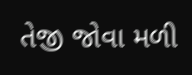તેજી જોવા મળી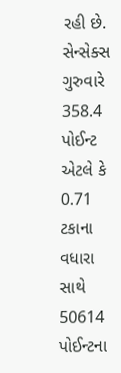રહી છે. સેન્સેક્સ ગુરુવારે 358.4 પોઈન્ટ એટલે કે 0.71 ટકાના વધારા સાથે 50614 પોઈન્ટના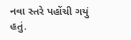નવા સ્તરે પહોંચી ગયું હતું.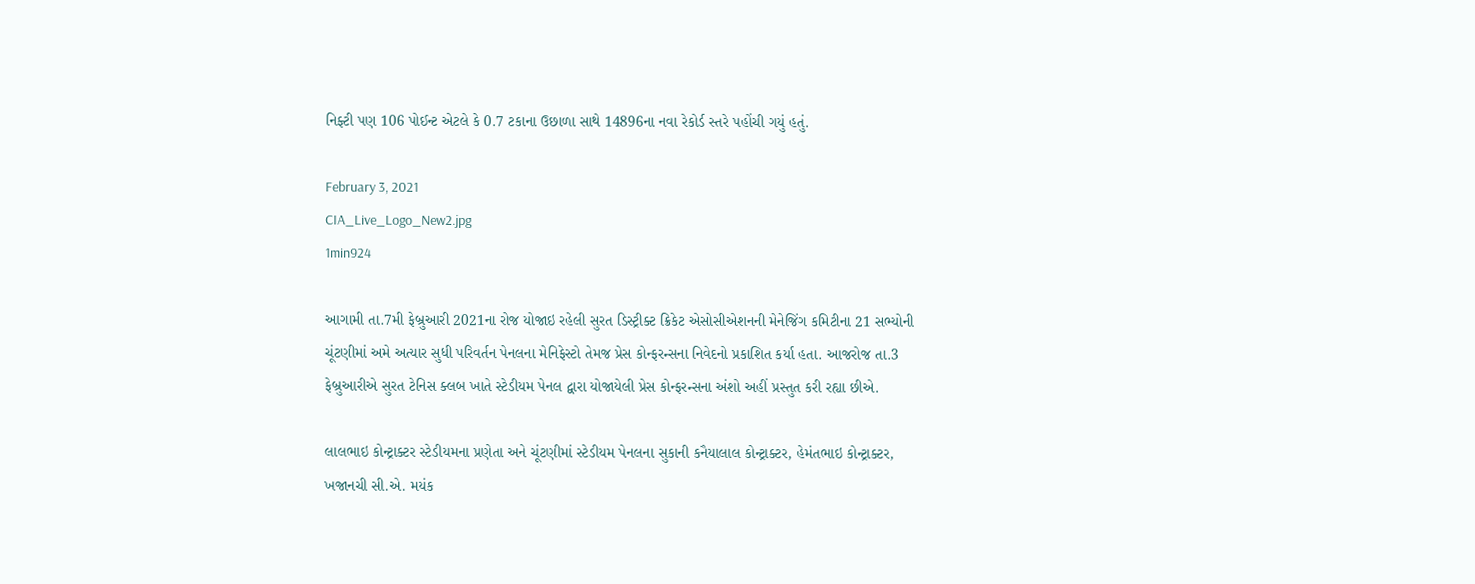નિફ્ટી પણ 106 પોઈન્ટ એટલે કે 0.7 ટકાના ઉછાળા સાથે 14896ના નવા રેકોર્ડ સ્તરે પહોંચી ગયું હતું.

February 3, 2021
CIA_Live_Logo_New2.jpg
1min924

આગામી તા.7મી ફેબ્રુઆરી 2021ના રોજ યોજાઇ રહેલી સુરત ડિસ્ટ્રીક્ટ ક્રિકેટ એસોસીએશનની મેનેજિંગ કમિટીના 21 સભ્યોની ચૂંટણીમાં અમે અત્યાર સુધી પરિવર્તન પેનલના મેનિફેસ્ટો તેમજ પ્રેસ કોન્ફરન્સના નિવેદનો પ્રકાશિત કર્યા હતા. આજરોજ તા.3 ફેબ્રુઆરીએ સુરત ટેનિસ ક્લબ ખાતે સ્ટેડીયમ પેનલ દ્વારા યોજાયેલી પ્રેસ કોન્ફરન્સના અંશો અહીં પ્રસ્તુત કરી રહ્યા છીએ.

લાલભાઇ કોન્ટ્રાક્ટર સ્ટેડીયમના પ્રણેતા અને ચૂંટણીમાં સ્ટેડીયમ પેનલના સુકાની કનૈયાલાલ કોન્ટ્રાક્ટર, હેમંતભાઇ કોન્ટ્રાક્ટર, ખજાનચી સી.એ. મયંક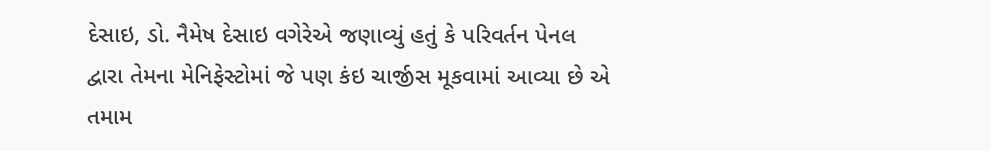દેસાઇ, ડો. નૈમેષ દેસાઇ વગેરેએ જણાવ્યું હતું કે પરિવર્તન પેનલ દ્વારા તેમના મેનિફેસ્ટોમાં જે પણ કંઇ ચાર્જીસ મૂકવામાં આવ્યા છે એ તમામ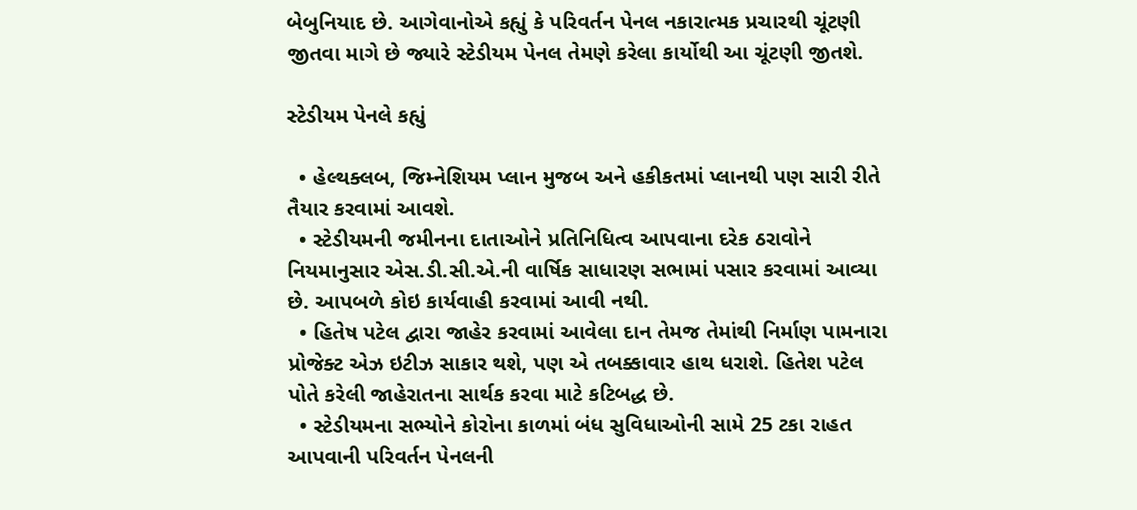બેબુનિયાદ છે. આગેવાનોએ કહ્યું કે પરિવર્તન પેનલ નકારાત્મક પ્રચારથી ચૂંટણી જીતવા માગે છે જ્યારે સ્ટેડીયમ પેનલ તેમણે કરેલા કાર્યોથી આ ચૂંટણી જીતશે.

સ્ટેડીયમ પેનલે કહ્યું

  • હેલ્થક્લબ, જિમ્નેશિયમ પ્લાન મુજબ અને હકીકતમાં પ્લાનથી પણ સારી રીતે તૈયાર કરવામાં આવશે.
  • સ્ટેડીયમની જમીનના દાતાઓને પ્રતિનિધિત્વ આપવાના દરેક ઠરાવોને નિયમાનુસાર એસ.ડી.સી.એ.ની વાર્ષિક સાધારણ સભામાં પસાર કરવામાં આવ્યા છે. આપબળે કોઇ કાર્યવાહી કરવામાં આવી નથી.
  • હિતેષ પટેલ દ્વારા જાહેર કરવામાં આવેલા દાન તેમજ તેમાંથી નિર્માણ પામનારા પ્રોજેક્ટ એઝ ઇટીઝ સાકાર થશે, પણ એ તબક્કાવાર હાથ ધરાશે. હિતેશ પટેલ પોતે કરેલી જાહેરાતના સાર્થક કરવા માટે કટિબદ્ધ છે.
  • સ્ટેડીયમના સભ્યોને કોરોના કાળમાં બંધ સુવિધાઓની સામે 25 ટકા રાહત આપવાની પરિવર્તન પેનલની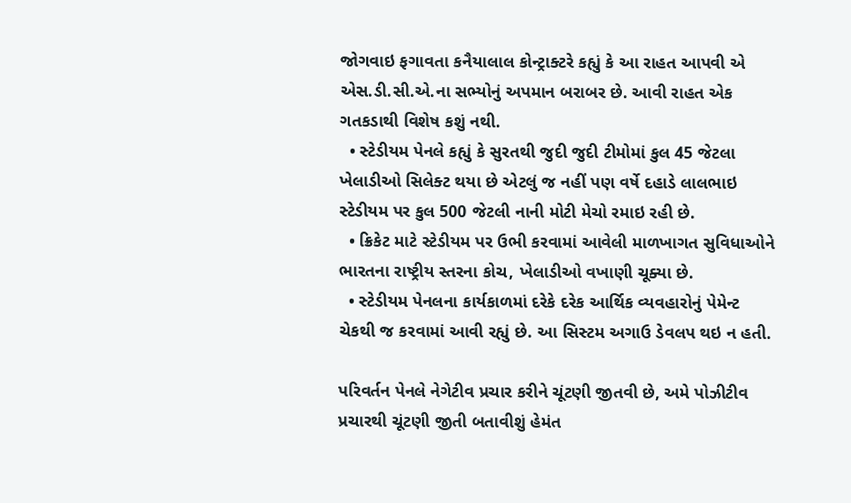જોગવાઇ ફગાવતા કનૈયાલાલ કોન્ટ્રાક્ટરે કહ્યું કે આ રાહત આપવી એ એસ.ડી.સી.એ.ના સભ્યોનું અપમાન બરાબર છે. આવી રાહત એક ગતકડાથી વિશેષ કશું નથી.
  • સ્ટેડીયમ પેનલે કહ્યું કે સુરતથી જુદી જુદી ટીમોમાં કુલ 45 જેટલા ખેલાડીઓ સિલેક્ટ થયા છે એટલું જ નહીં પણ વર્ષે દહાડે લાલભાઇ સ્ટેડીયમ પર કુલ 500 જેટલી નાની મોટી મેચો રમાઇ રહી છે.
  • ક્રિકેટ માટે સ્ટેડીયમ પર ઉભી કરવામાં આવેલી માળખાગત સુવિધાઓને ભારતના રાષ્ટ્રીય સ્તરના કોચ, ખેલાડીઓ વખાણી ચૂક્યા છે.
  • સ્ટેડીયમ પેનલના કાર્યકાળમાં દરેકે દરેક આર્થિક વ્યવહારોનું પેમેન્ટ ચેકથી જ કરવામાં આવી રહ્યું છે. આ સિસ્ટમ અગાઉ ડેવલપ થઇ ન હતી.

પરિવર્તન પેનલે નેગેટીવ પ્રચાર કરીને ચૂંટણી જીતવી છે, અમે પોઝીટીવ પ્રચારથી ચૂંટણી જીતી બતાવીશું હેમંત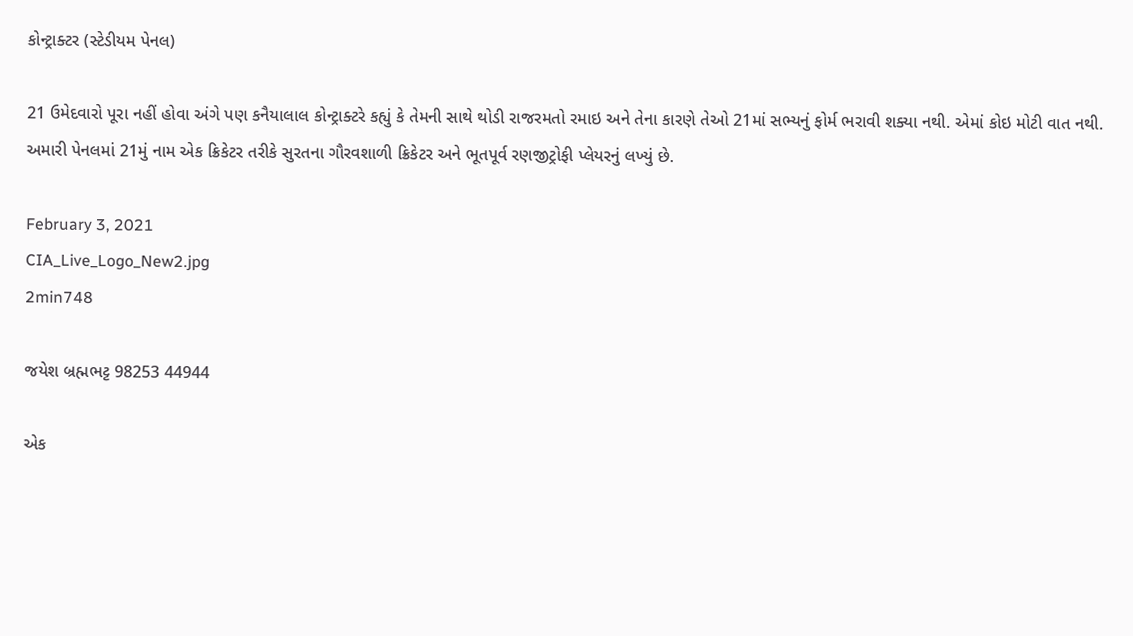કોન્ટ્રાક્ટર (સ્ટેડીયમ પેનલ)

21 ઉમેદવારો પૂરા નહીં હોવા અંગે પણ કનૈયાલાલ કોન્ટ્રાક્ટરે કહ્યું કે તેમની સાથે થોડી રાજરમતો રમાઇ અને તેના કારણે તેઓ 21માં સભ્યનું ફોર્મ ભરાવી શક્યા નથી. એમાં કોઇ મોટી વાત નથી. અમારી પેનલમાં 21મું નામ એક ક્રિકેટર તરીકે સુરતના ગૌરવશાળી ક્રિકેટર અને ભૂતપૂર્વ રણજીટ્રોફી પ્લેયરનું લખ્યું છે.

February 3, 2021
CIA_Live_Logo_New2.jpg
2min748

જયેશ બ્રહ્મભટ્ટ 98253 44944

એક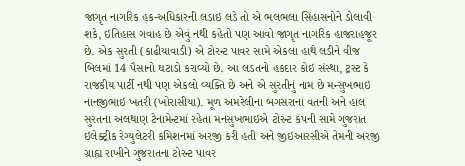જાગૃત નાગરિક હક-અધિકારની લડાઇ લડે તો એ ભલભલા સિંહાસનોને ડોલાવી શકે, ઇતિહાસ ગવાહ છે એવું નથી કહેતો પણ આવો જાગૃત નાગરિક હાજરાહજૂર છે. એક સુરતી (કાઢીયાવાડી) એ ટોરન્ટ પાવર સામે એકલા હાથે લડીને વીજ બિલમાં 14 પૈસાનો ઘટાડો કરાવ્યો છે. આ લડતનો હકદાર કોઇ સંસ્થા, ટ્રસ્ટ કે રાજકીય પાર્ટી નથી પણ એકલો વ્યક્તિ છે અને એ સુરતીનું નામ છે મન્સુખભાઇ નાનજીભાઇ ખતરી (ખોરાસીયા). મૂળ અમરેલીના બગસરાના વતની અને હાલ સુરતના અલથાણ ટેનામેન્ટમાં રહેતા મનસુખભાઇએ ટોરન્ટ કંપની સામે ગુજરાત ઇલેક્ટ્રીક રેગ્યુલેટરી કમિશનમાં અરજી કરી હતી અને જીઇઆરસીએ તેમની અરજી ગ્રાહ્ય રાખીને ગુજરાતના ટોરન્ટ પાવર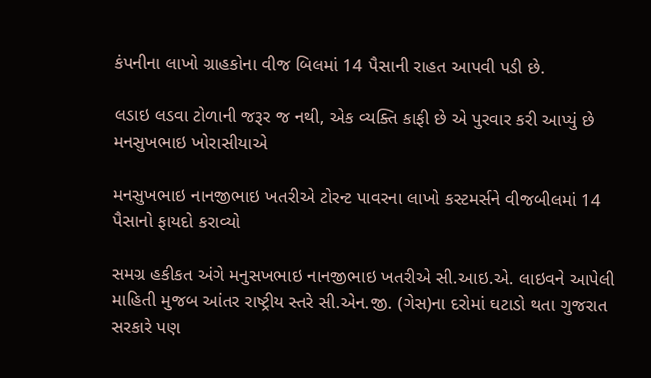કંપનીના લાખો ગ્રાહકોના વીજ બિલમાં 14 પૈસાની રાહત આપવી પડી છે.

લડાઇ લડવા ટોળાની જરૂર જ નથી, એક વ્યક્તિ કાફી છે એ પુરવાર કરી આપ્યું છે મનસુખભાઇ ખોરાસીયાએ

મનસુખભાઇ નાનજીભાઇ ખતરીએ ટોરન્ટ પાવરના લાખો કસ્ટમર્સને વીજબીલમાં 14 પૈસાનો ફાયદો કરાવ્યો

સમગ્ર હકીકત અંગે મનુસખભાઇ નાનજીભાઇ ખતરીએ સી.આઇ.એ. લાઇવને આપેલી માહિતી મુજબ આંતર રાષ્ટ્રીય સ્તરે સી.એન.જી. (ગેસ)ના દરોમાં ઘટાડો થતા ગુજરાત સરકારે પણ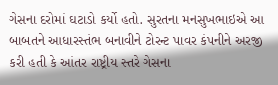ગેસના દરોમાં ઘટાડો કર્યો હતો. સુરતના મનસુખભાઇએ આ બાબતને આધારસ્તંભ બનાવીને ટોરન્ટ પાવર કંપનીને અરજી કરી હતી કે આંતર રાષ્ટ્રીય સ્તરે ગેસના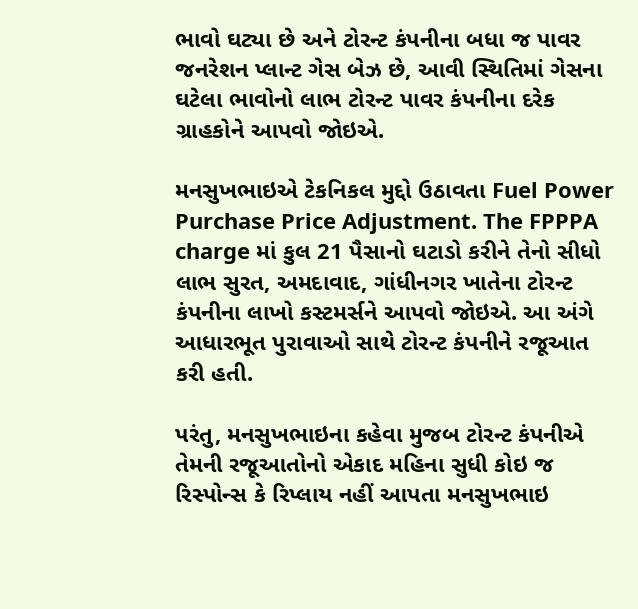ભાવો ઘટ્યા છે અને ટોરન્ટ કંપનીના બધા જ પાવર જનરેશન પ્લાન્ટ ગેસ બેઝ છે, આવી સ્થિતિમાં ગેસના ઘટેલા ભાવોનો લાભ ટોરન્ટ પાવર કંપનીના દરેક ગ્રાહકોને આપવો જોઇએ.

મનસુખભાઇએ ટેકનિકલ મુદ્દો ઉઠાવતા Fuel Power Purchase Price Adjustment. The FPPPA charge માં કુલ 21 પૈસાનો ઘટાડો કરીને તેનો સીધો લાભ સુરત, અમદાવાદ, ગાંધીનગર ખાતેના ટોરન્ટ કંપનીના લાખો કસ્ટમર્સને આપવો જોઇએ. આ અંગે આધારભૂત પુરાવાઓ સાથે ટોરન્ટ કંપનીને રજૂઆત કરી હતી.

પરંતુ, મનસુખભાઇના કહેવા મુજબ ટોરન્ટ કંપનીએ તેમની રજૂઆતોનો એકાદ મહિના સુધી કોઇ જ રિસ્પોન્સ કે રિપ્લાય નહીં આપતા મનસુખભાઇ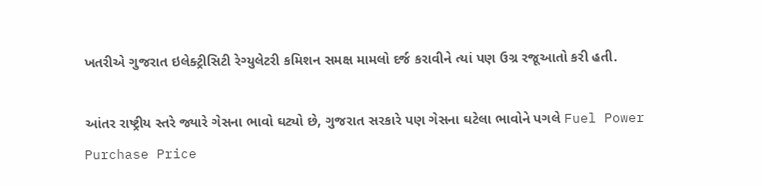ખતરીએ ગુજરાત ઇલેક્ટ્રીસિટી રેગ્યુલેટરી કમિશન સમક્ષ મામલો દર્જ કરાવીને ત્યાં પણ ઉગ્ર રજૂઆતો કરી હતી.

આંતર રાષ્ટ્રીય સ્તરે જ્યારે ગેસના ભાવો ઘટ્યો છે, ગુજરાત સરકારે પણ ગેસના ઘટેલા ભાવોને પગલે Fuel Power Purchase Price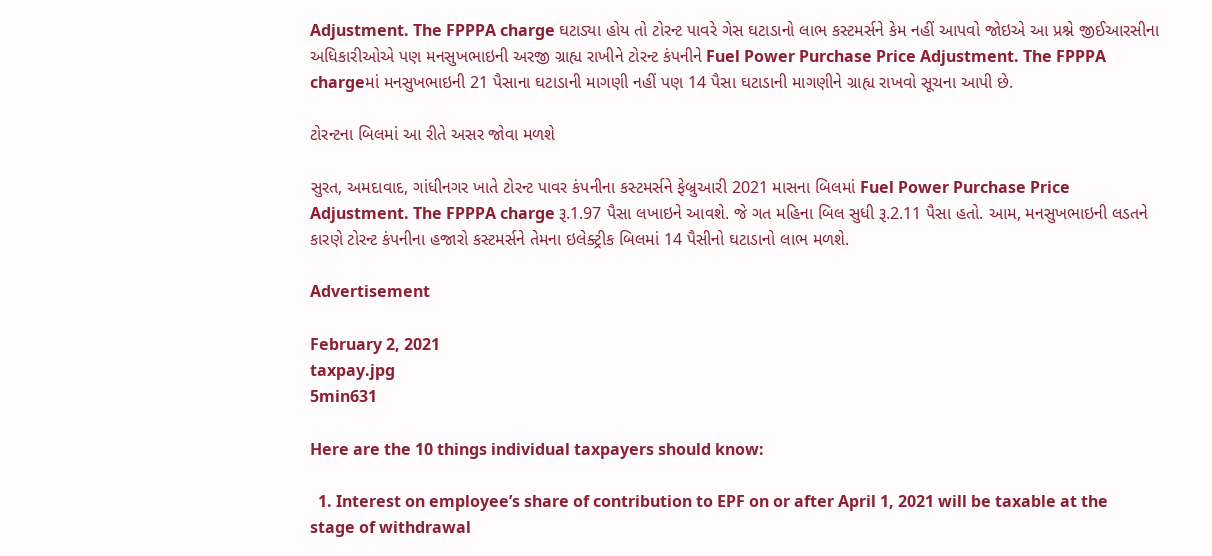Adjustment. The FPPPA charge ઘટાડ્યા હોય તો ટોરન્ટ પાવરે ગેસ ઘટાડાનો લાભ કસ્ટમર્સને કેમ નહીં આપવો જોઇએ આ પ્રશ્ને જીઈઆરસીના અધિકારીઓએ પણ મનસુખભાઇની અરજી ગ્રાહ્ય રાખીને ટોરન્ટ કંપનીને Fuel Power Purchase Price Adjustment. The FPPPA chargeમાં મનસુખભાઇની 21 પૈસાના ઘટાડાની માગણી નહીં પણ 14 પૈસા ઘટાડાની માગણીને ગ્રાહ્ય રાખવો સૂચના આપી છે.

ટોરન્ટના બિલમાં આ રીતે અસર જોવા મળશે

સુરત, અમદાવાદ, ગાંધીનગર ખાતે ટોરન્ટ પાવર કંપનીના કસ્ટમર્સને ફેબ્રુઆરી 2021 માસના બિલમાં Fuel Power Purchase Price Adjustment. The FPPPA charge રૂ.1.97 પૈસા લખાઇને આવશે. જે ગત મહિના બિલ સુધી રૂ.2.11 પૈસા હતો. આમ, મનસુખભાઇની લડતને કારણે ટોરન્ટ કંપનીના હજારો કસ્ટમર્સને તેમના ઇલેક્ટ્રીક બિલમાં 14 પૈસીનો ઘટાડાનો લાભ મળશે.

Advertisement

February 2, 2021
taxpay.jpg
5min631

Here are the 10 things individual taxpayers should know:

  1. Interest on employee’s share of contribution to EPF on or after April 1, 2021 will be taxable at the stage of withdrawal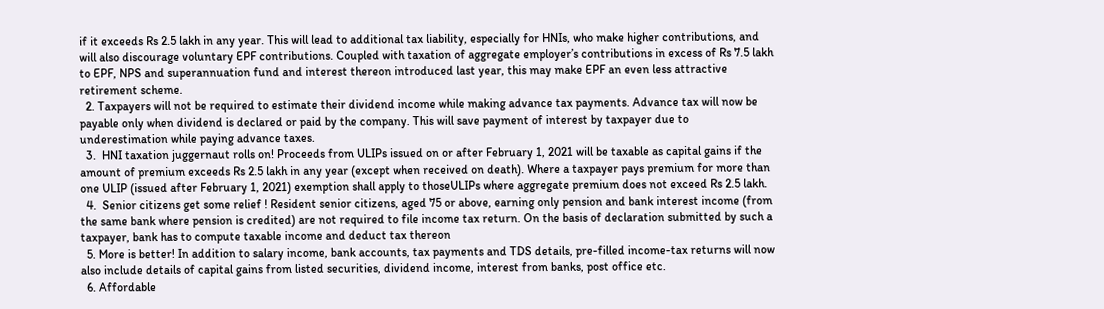if it exceeds Rs 2.5 lakh in any year. This will lead to additional tax liability, especially for HNIs, who make higher contributions, and will also discourage voluntary EPF contributions. Coupled with taxation of aggregate employer’s contributions in excess of Rs 7.5 lakh to EPF, NPS and superannuation fund and interest thereon introduced last year, this may make EPF an even less attractive retirement scheme.
  2. Taxpayers will not be required to estimate their dividend income while making advance tax payments. Advance tax will now be payable only when dividend is declared or paid by the company. This will save payment of interest by taxpayer due to underestimation while paying advance taxes.
  3.  HNI taxation juggernaut rolls on! Proceeds from ULIPs issued on or after February 1, 2021 will be taxable as capital gains if the amount of premium exceeds Rs 2.5 lakh in any year (except when received on death). Where a taxpayer pays premium for more than one ULIP (issued after February 1, 2021) exemption shall apply to thoseULIPs where aggregate premium does not exceed Rs 2.5 lakh.
  4.  Senior citizens get some relief ! Resident senior citizens, aged 75 or above, earning only pension and bank interest income (from the same bank where pension is credited) are not required to file income tax return. On the basis of declaration submitted by such a taxpayer, bank has to compute taxable income and deduct tax thereon
  5. More is better! In addition to salary income, bank accounts, tax payments and TDS details, pre-filled income-tax returns will now also include details of capital gains from listed securities, dividend income, interest from banks, post office etc.
  6. Affordable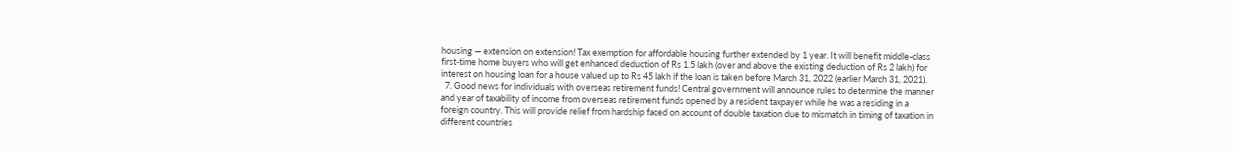housing — extension on extension! Tax exemption for affordable housing further extended by 1 year. It will benefit middle-class first-time home buyers who will get enhanced deduction of Rs 1.5 lakh (over and above the existing deduction of Rs 2 lakh) for interest on housing loan for a house valued up to Rs 45 lakh if the loan is taken before March 31, 2022 (earlier March 31, 2021).
  7. Good news for individuals with overseas retirement funds! Central government will announce rules to determine the manner and year of taxability of income from overseas retirement funds opened by a resident taxpayer while he was a residing in a foreign country. This will provide relief from hardship faced on account of double taxation due to mismatch in timing of taxation in different countries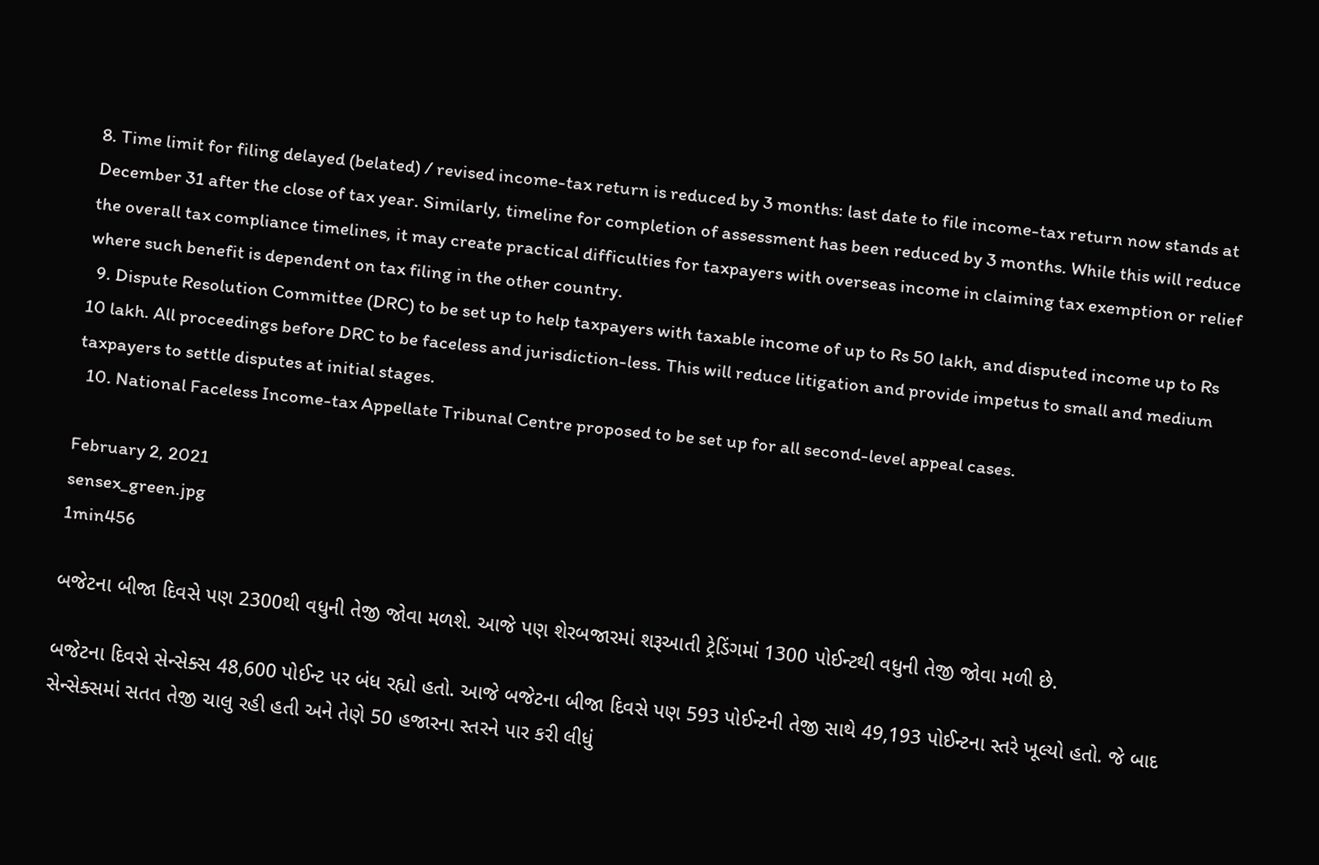8. Time limit for filing delayed (belated) / revised income-tax return is reduced by 3 months: last date to file income-tax return now stands at December 31 after the close of tax year. Similarly, timeline for completion of assessment has been reduced by 3 months. While this will reduce the overall tax compliance timelines, it may create practical difficulties for taxpayers with overseas income in claiming tax exemption or relief where such benefit is dependent on tax filing in the other country.
  9. Dispute Resolution Committee (DRC) to be set up to help taxpayers with taxable income of up to Rs 50 lakh, and disputed income up to Rs 10 lakh. All proceedings before DRC to be faceless and jurisdiction-less. This will reduce litigation and provide impetus to small and medium taxpayers to settle disputes at initial stages.
  10. National Faceless Income-tax Appellate Tribunal Centre proposed to be set up for all second-level appeal cases.

February 2, 2021
sensex_green.jpg
1min456

બજેટના બીજા દિવસે પણ 2300થી વધુની તેજી જોવા મળશે. આજે પણ શેરબજારમાં શરૂઆતી ટ્રેડિંગમાં 1300 પોઈન્ટથી વધુની તેજી જોવા મળી છે.

બજેટના દિવસે સેન્સેક્સ 48,600 પોઈન્ટ પર બંધ રહ્યો હતો. આજે બજેટના બીજા દિવસે પણ 593 પોઈન્ટની તેજી સાથે 49,193 પોઈન્ટના સ્તરે ખૂલ્યો હતો. જે બાદ સેન્સેક્સમાં સતત તેજી ચાલુ રહી હતી અને તેણે 50 હજારના સ્તરને પાર કરી લીધું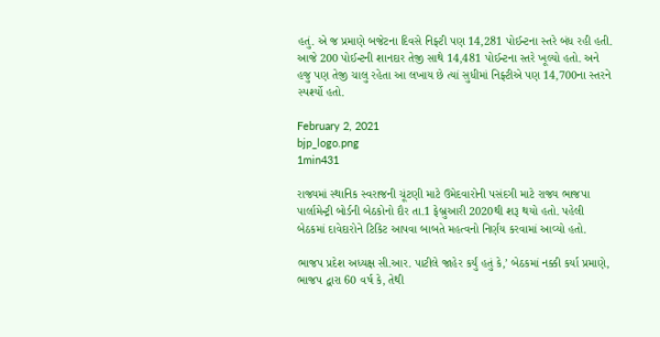હતું. એ જ પ્રમાણે બજેટના દિવસે નિફ્ટી પણ 14,281 પોઈન્ટના સ્તરે બંધ રહી હતી. આજે 200 પોઈન્ટની શાનદાર તેજી સાથે 14,481 પોઈન્ટના સ્તરે ખૂલ્યો હતો. અને હજુ પણ તેજી ચાલુ રહેતા આ લખાય છે ત્યાં સુધીમાં નિફ્ટીએ પણ 14,700ના સ્તરને સ્પર્શ્યો હતો.

February 2, 2021
bjp_logo.png
1min431

રાજ્યમાં સ્થાનિક સ્વરાજની ચૂંટણી માટે ઉમેદવારોની પસંદગી માટે રાજ્ય ભાજપા પાર્લામેન્ટ્રી બોર્ડની બેઠકોનો દૌર તા.1 ફેબ્રુઆરી 2020થી શરૂ થયો હતો. પહેલી બેઠકમાં દાવેદારોને ટિકિટ આપવા બાબતે મહત્વનો નિર્ણય કરવામાં આવ્યો હતો.

ભાજપ પ્રદેશ અધ્યક્ષ સી.આર. પાટીલે જાહેર કર્યું હતું કે,’ બેઠકમાં નક્કી કર્યા પ્રમાણે, ભાજપ દ્વારા 60 વર્ષ કે, તેથી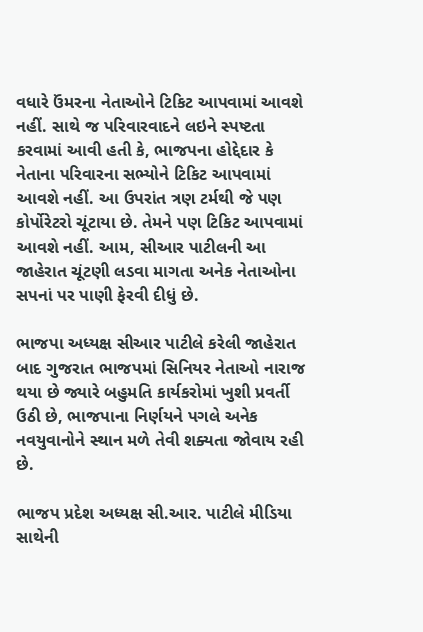વધારે ઉંમરના નેતાઓને ટિકિટ આપવામાં આવશે નહીં. સાથે જ પરિવારવાદને લઇને સ્પષ્ટતા કરવામાં આવી હતી કે, ભાજપના હોદ્દેદાર કે નેતાના પરિવારના સભ્યોને ટિકિટ આપવામાં આવશે નહીં. આ ઉપરાંત ત્રણ ટર્મથી જે પણ કોર્પોરેટરો ચૂંટાયા છે. તેમને પણ ટિકિટ આપવામાં આવશે નહીં. આમ, સીઆર પાટીલની આ જાહેરાત ચૂંટણી લડવા માગતા અનેક નેતાઓના સપનાં પર પાણી ફેરવી દીધું છે.

ભાજપા અધ્યક્ષ સીઆર પાટીલે કરેલી જાહેરાત બાદ ગુજરાત ભાજપમાં સિનિયર નેતાઓ નારાજ થયા છે જ્યારે બહુમતિ કાર્યકરોમાં ખુશી પ્રવર્તી ઉઠી છે, ભાજપાના નિર્ણયને પગલે અનેક નવયુવાનોને સ્થાન મળે તેવી શક્યતા જોવાય રહી છે.

ભાજપ પ્રદેશ અધ્યક્ષ સી.આર. પાટીલે મીડિયા સાથેની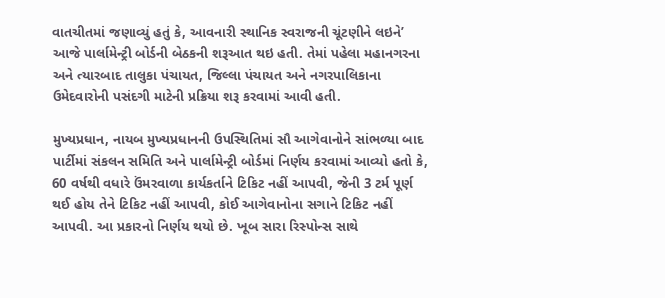વાતચીતમાં જણાવ્યું હતું કે, આવનારી સ્થાનિક સ્વરાજની ચૂંટણીને લઇને’ આજે પાર્લામેન્ટ્રી બોર્ડની બેઠકની શરૂઆત થઇ હતી. તેમાં પહેલા મહાનગરના અને ત્યારબાદ તાલુકા પંચાયત, જિલ્લા પંચાયત અને નગરપાલિકાના ઉમેદવારોની પસંદગી માટેની પ્રક્રિયા શરૂ કરવામાં આવી હતી.

મુખ્યપ્રધાન, નાયબ મુખ્યપ્રધાનની ઉપસ્થિતિમાં સૌ આગેવાનોને સાંભળ્યા બાદ પાર્ટીમાં સંકલન સમિતિ અને પાર્લામેન્ટ્રી બોર્ડમાં નિર્ણય કરવામાં આવ્યો હતો કે, 60 વર્ષથી વધારે ઉંમરવાળા કાર્યકર્તાને ટિકિટ નહીં આપવી, જેની 3 ટર્મ પૂર્ણ થઈ હોય તેને ટિકિટ નહીં આપવી, કોઈ આગેવાનોના સગાને ટિકિટ નહીં આપવી. આ પ્રકારનો નિર્ણય થયો છે. ખૂબ સારા રિસ્પોન્સ સાથે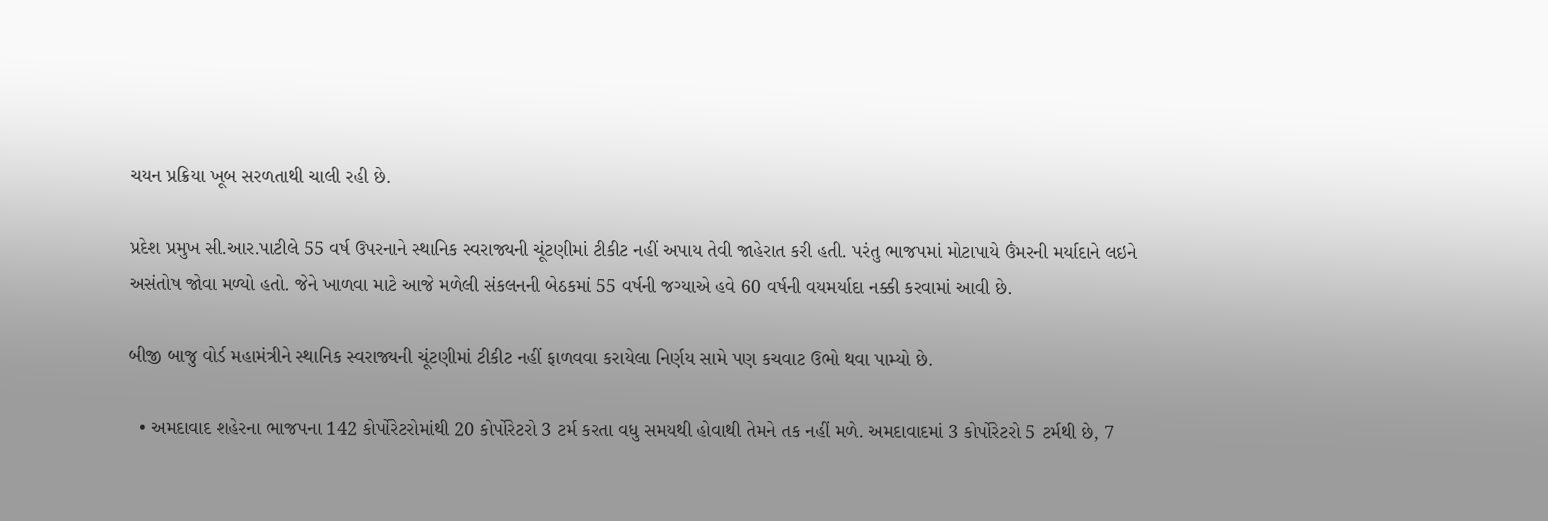ચયન પ્રક્રિયા ખૂબ સરળતાથી ચાલી રહી છે.

પ્રદેશ પ્રમુખ સી.આર.પાટીલે 55 વર્ષ ઉપરનાને સ્થાનિક સ્વરાજ્યની ચૂંટણીમાં ટીકીટ નહીં અપાય તેવી જાહેરાત કરી હતી. પરંતુ ભાજપમાં મોટાપાયે ઉંમરની મર્યાદાને લઇને અસંતોષ જોવા મળ્યો હતો. જેને ખાળવા માટે આજે મળેલી સંકલનની બેઠકમાં 55 વર્ષની જગ્યાએ હવે 60 વર્ષની વયમર્યાદા નક્કી કરવામાં આવી છે.

બીજી બાજુ વોર્ડ મહામંત્રીને સ્થાનિક સ્વરાજ્યની ચૂંટણીમાં ટીકીટ નહીં ફાળવવા કરાયેલા નિર્ણય સામે પણ કચવાટ ઉભો થવા પામ્યો છે.

  • અમદાવાદ શહેરના ભાજપના 142 કોર્પોરેટરોમાંથી 20 કોર્પોરેટરો 3 ટર્મ કરતા વધુ સમયથી હોવાથી તેમને તક નહીં મળે. અમદાવાદમાં 3 કોર્પોરેટરો 5 ટર્મથી છે, 7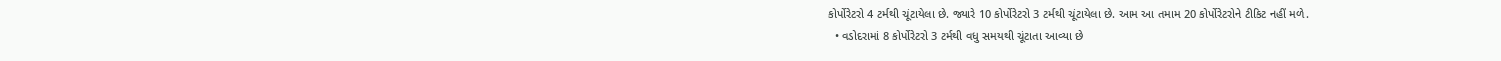કોર્પોરેટરો 4 ટર્મથી ચૂંટાયેલા છે. જ્યારે 10 કોર્પોરેટરો 3 ટર્મથી ચૂંટાયેલા છે. આમ આ તમામ 20 કોર્પોરેટરોને ટીકિટ નહીં મળે.
  • વડોદરામાં 8 કોર્પોરેટરો 3 ટર્મથી વધુ સમયથી ચૂંટાતા આવ્યા છે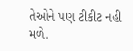તેઓને પણ ટીકીટ નહી મળે.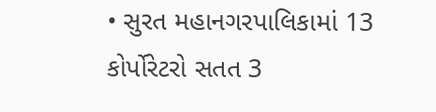• સુરત મહાનગરપાલિકામાં 13 કોર્પોરેટરો સતત 3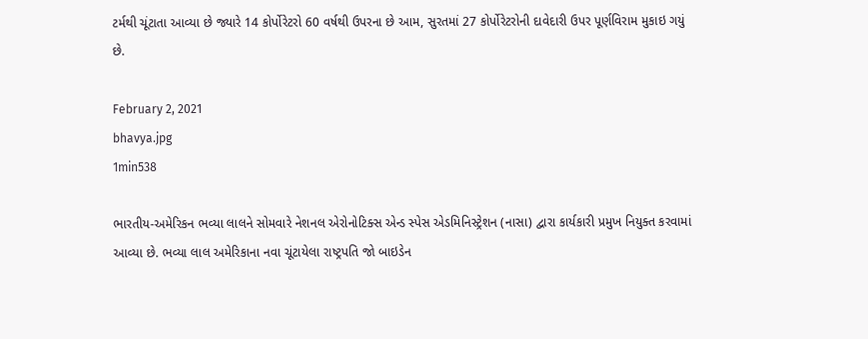ટર્મથી ચૂંટાતા આવ્યા છે જ્યારે 14 કોર્પોરેટરો 60 વર્ષથી ઉપરના છે આમ, સુરતમાં 27 કોર્પોરેટરોની દાવેદારી ઉપર પૂર્ણવિરામ મુકાઇ ગયું છે.

February 2, 2021
bhavya.jpg
1min538

ભારતીય-અમેરિકન ભવ્યા લાલને સોમવારે નેશનલ એરોનોટિક્સ એન્ડ સ્પેસ એડમિનિસ્ટ્રેશન (નાસા) દ્વારા કાર્યકારી પ્રમુખ નિયુક્ત કરવામાં આવ્યા છે. ભવ્યા લાલ અમેરિકાના નવા ચૂંટાયેલા રાષ્ટ્રપતિ જો બાઇડેન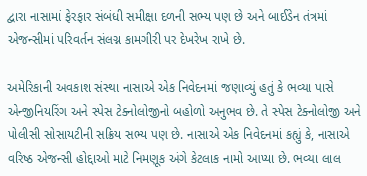દ્વારા નાસામાં ફેરફાર સંબંધી સમીક્ષા દળની સભ્ય પણ છે અને બાઈડેન તંત્રમાં એજન્સીમાં પરિવર્તન સંલગ્ન કામગીરી પર દેખરેખ રાખે છે.

અમેરિકાની અવકાશ સંસ્થા નાસાએ એક નિવેદનમાં જણાવ્યું હતું કે ભવ્યા પાસે એન્જીનિયરિંગ અને સ્પેસ ટેક્નોલોજીનો બહોળો અનુભવ છે. તે સ્પેસ ટેક્નોલોજી અને પોલીસી સોસાયટીની સક્રિય સભ્ય પણ છે. નાસાએ એક નિવેદનમાં કહ્યું કે, નાસાએ વરિષ્ઠ એજન્સી હોદ્દાઓ માટે નિમણૂક અંગે કેટલાક નામો આપ્યા છે. ભવ્યા લાલ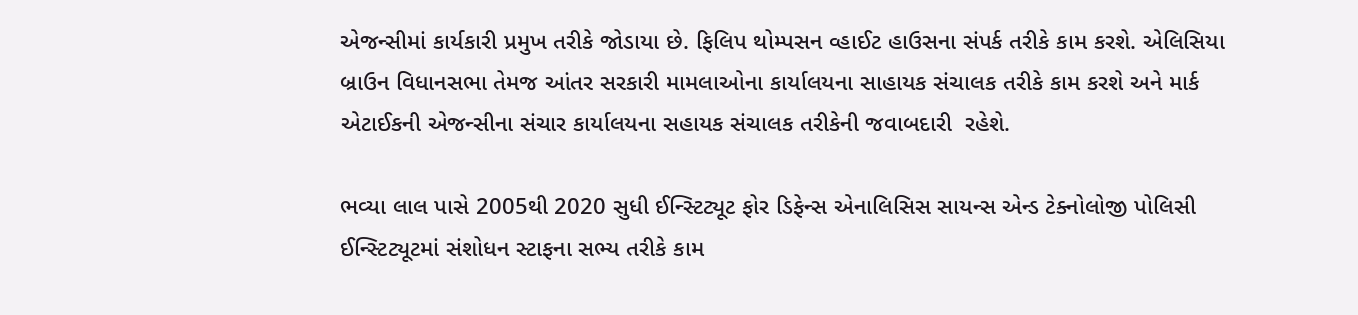એજન્સીમાં કાર્યકારી પ્રમુખ તરીકે જોડાયા છે. ફિલિપ થોમ્પસન વ્હાઈટ હાઉસના સંપર્ક તરીકે કામ કરશે. એલિસિયા બ્રાઉન વિધાનસભા તેમજ આંતર સરકારી મામલાઓના કાર્યાલયના સાહાયક સંચાલક તરીકે કામ કરશે અને માર્ક એટાઈકની એજન્સીના સંચાર કાર્યાલયના સહાયક સંચાલક તરીકેની જવાબદારી  રહેશે.

ભવ્યા લાલ પાસે 2005થી 2020 સુધી ઈન્સ્ટિટ્યૂટ ફોર ડિફેન્સ એનાલિસિસ સાયન્સ એન્ડ ટેક્નોલોજી પોલિસી ઈન્સ્ટિટ્યૂટમાં સંશોધન સ્ટાફના સભ્ય તરીકે કામ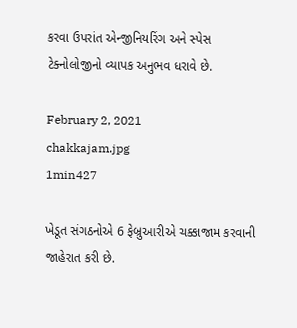કરવા ઉપરાંત એન્જીનિયરિંગ અને સ્પેસ ટેક્નોલોજીનો વ્યાપક અનુભવ ધરાવે છે.

February 2, 2021
chakkajam.jpg
1min427

ખેડૂત સંગઠનોએ 6 ફેબ્રુઆરીએ ચક્કાજામ કરવાની જાહેરાત કરી છે.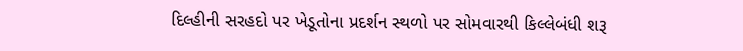દિલ્હીની સરહદો પર ખેડૂતોના પ્રદર્શન સ્થળો પર સોમવારથી કિલ્લેબંધી શરૂ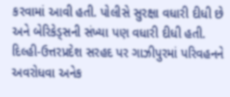કરવામાં આવી હતી. પોલીસે સુરક્ષા વધારી દીધી છે અને બેરિકેડ્સની સંખ્યા પણ વધારી દીધી હતી. દિલ્હી-ઉત્તરપ્રદેશ સરહદ પર ગાઝીપુરમાં પરિવહનને અવરોધવા અનેક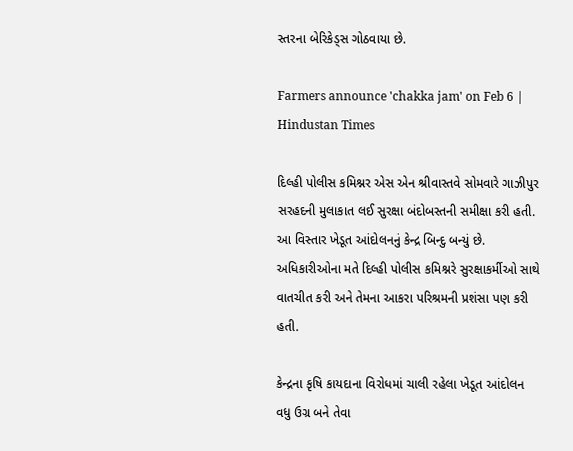સ્તરના બેરિકેડ્સ ગોઠવાયા છે.

Farmers announce 'chakka jam' on Feb 6 | Hindustan Times

દિલ્હી પોલીસ કમિશ્નર એસ એન શ્રીવાસ્તવે સોમવારે ગાઝીપુર સરહદની મુલાકાત લઈ સુરક્ષા બંદોબસ્તની સમીક્ષા કરી હતી. આ વિસ્તાર ખેડૂત આંદોલનનું કેન્દ્ર બિન્દુ બન્યું છે. અધિકારીઓના મતે દિલ્હી પોલીસ કમિશ્નરે સુરક્ષાકર્મીઓ સાથે વાતચીત કરી અને તેમના આકરા પરિશ્રમની પ્રશંસા પણ કરી હતી.

કેન્દ્રના કૃષિ કાયદાના વિરોધમાં ચાલી રહેલા ખેડૂત આંદોલન વધુ ઉગ્ર બને તેવા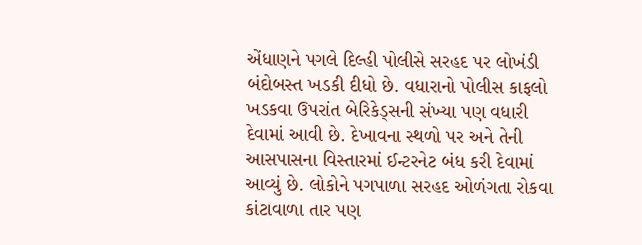એંધાણને પગલે દિલ્હી પોલીસે સરહદ પર લોખંડી બંદોબસ્ત ખડકી દીધો છે. વધારાનો પોલીસ કાફલો ખડકવા ઉપરાંત બેરિકેડ્સની સંખ્યા પણ વધારી દેવામાં આવી છે. દેખાવના સ્થળો પર અને તેની આસપાસના વિસ્તારમાં ઈન્ટરનેટ બંધ કરી દેવામાં આવ્યું છે. લોકોને પગપાળા સરહદ ઓળંગતા રોકવા કાંટાવાળા તાર પણ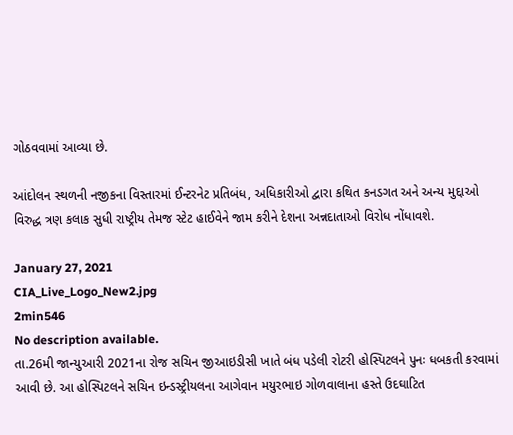ગોઠવવામાં આવ્યા છે.

આંદોલન સ્થળની નજીકના વિસ્તારમાં ઈન્ટરનેટ પ્રતિબંધ, અધિકારીઓ દ્વારા કથિત કનડગત અને અન્ય મુદ્દાઓ વિરુદ્ધ ત્રણ કલાક સુધી રાષ્ટ્રીય તેમજ સ્ટેટ હાઈવેને જામ કરીને દેશના અન્નદાતાઓ વિરોધ નોંધાવશે.

January 27, 2021
CIA_Live_Logo_New2.jpg
2min546
No description available.
તા.26મી જાન્યુઆરી 2021ના રોજ સચિન જીઆઇડીસી ખાતે બંધ પડેલી રોટરી હોસ્પિટલને પુનઃ ધબકતી કરવામાં આવી છે. આ હોસ્પિટલને સચિન ઇન્ડસ્ટ્રીયલના આગેવાન મયુરભાઇ ગોળવાલાના હસ્તે ઉદઘાટિત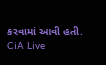કરવામાં આવી હતી. CiA Live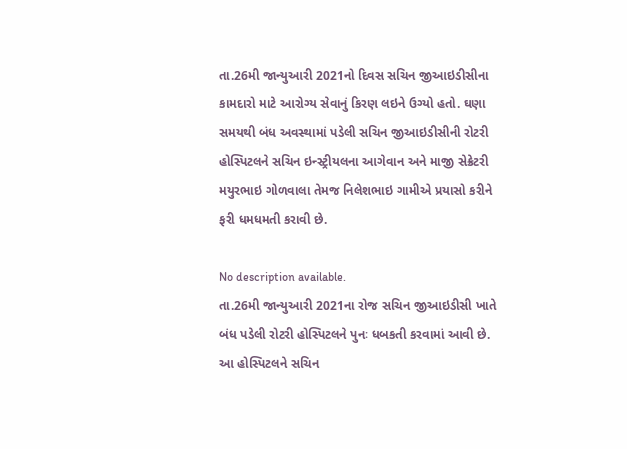તા.26મી જાન્યુઆરી 2021નો દિવસ સચિન જીઆઇડીસીના કામદારો માટે આરોગ્ય સેવાનું કિરણ લઇને ઉગ્યો હતો. ઘણા સમયથી બંધ અવસ્થામાં પડેલી સચિન જીઆઇડીસીની રોટરી હોસ્પિટલને સચિન ઇન્સ્ટ્રીયલના આગેવાન અને માજી સેક્રેટરી મયુરભાઇ ગોળવાલા તેમજ નિલેશભાઇ ગામીએ પ્રયાસો કરીને ફરી ધમધમતી કરાવી છે.

No description available.
તા.26મી જાન્યુઆરી 2021ના રોજ સચિન જીઆઇડીસી ખાતે બંધ પડેલી રોટરી હોસ્પિટલને પુનઃ ધબકતી કરવામાં આવી છે. આ હોસ્પિટલને સચિન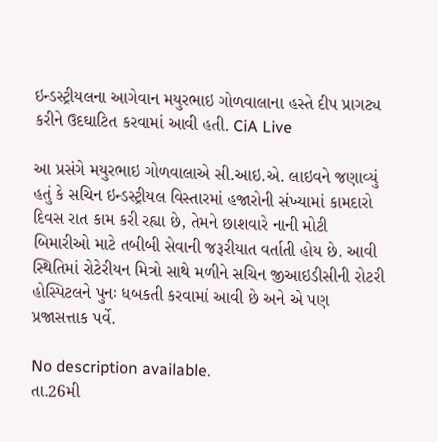ઇન્ડસ્ટ્રીયલના આગેવાન મયુરભાઇ ગોળવાલાના હસ્તે દીપ પ્રાગટ્ય કરીને ઉદઘાટિત કરવામાં આવી હતી. CiA Live

આ પ્રસંગે મયુરભાઇ ગોળવાલાએ સી.આઇ.એ. લાઇવને જણાવ્યું હતું કે સચિન ઇન્ડસ્ટ્રીયલ વિસ્તારમાં હજારોની સંખ્યામાં કામદારો દિવસ રાત કામ કરી રહ્યા છે, તેમને છાશવારે નાની મોટી બિમારીઓ માટે તબીબી સેવાની જરૂરીયાત વર્તાતી હોય છે. આવી સ્થિતિમાં રોટેરીયન મિત્રો સાથે મળીને સચિન જીઆઇડીસીની રોટરી હોસ્પિટલને પુનઃ ધબકતી કરવામાં આવી છે અને એ પણ પ્રજાસત્તાક પર્વે.

No description available.
તા.26મી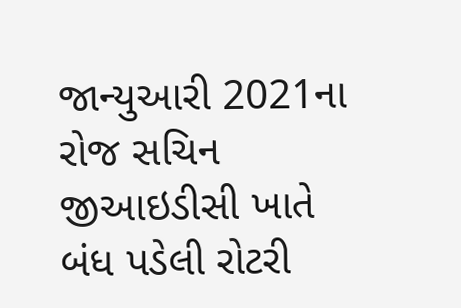જાન્યુઆરી 2021ના રોજ સચિન જીઆઇડીસી ખાતે બંધ પડેલી રોટરી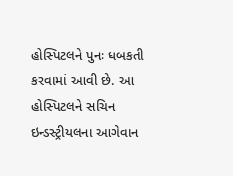હોસ્પિટલને પુનઃ ધબકતી કરવામાં આવી છે. આ હોસ્પિટલને સચિન ઇન્ડસ્ટ્રીયલના આગેવાન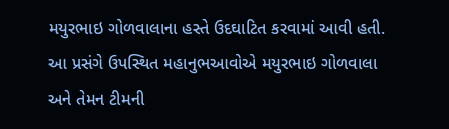મયુરભાઇ ગોળવાલાના હસ્તે ઉદઘાટિત કરવામાં આવી હતી. આ પ્રસંગે ઉપસ્થિત મહાનુભઆવોએ મયુરભાઇ ગોળવાલા અને તેમન ટીમની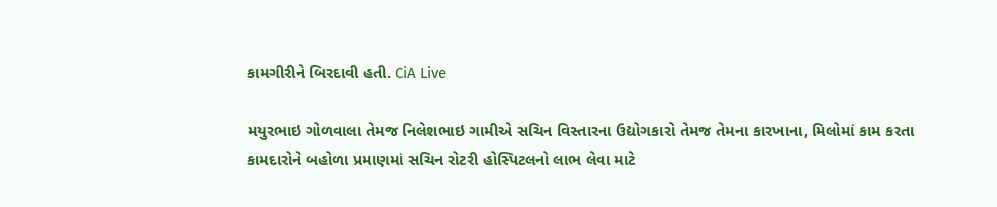કામગીરીને બિરદાવી હતી. CiA Live

મયુરભાઇ ગોળવાલા તેમજ નિલેશભાઇ ગામીએ સચિન વિસ્તારના ઉદ્યોગકારો તેમજ તેમના કારખાના, મિલોમાં કામ કરતા કામદારોને બહોળા પ્રમાણમાં સચિન રોટરી હોસ્પિટલનો લાભ લેવા માટે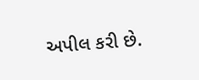અપીલ કરી છે.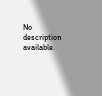No description available.